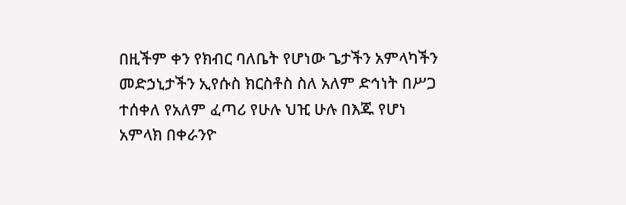በዚችም ቀን የክብር ባለቤት የሆነው ጌታችን አምላካችን መድኃኒታችን ኢየሱስ ክርስቶስ ስለ አለም ድኅነት በሥጋ ተሰቀለ የአለም ፈጣሪ የሁሉ ህዢ ሁሉ በእጁ የሆነ አምላክ በቀራንዮ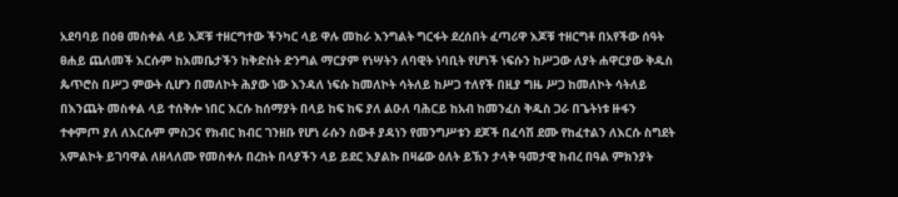አደባባይ በዕፀ መስቀል ላይ እጆቹ ተዘርግተው ችንካር ላይ ዋሉ መከራ እንግልት ግርፋት ደረሰበት ፈጣሪዋ እጆቹ ተዘርግቶ በአየችው ሰዓት ፀሐይ ጨለመች እርሱም ከእመቤታችን ከቅድስት ድንግል ማርያም የነሣትን ለባዊት ነባቢት የሆነች ነፍሱን ከሥጋው ለያት ሐዋርያው ቅዱስ ጴጥሮስ በሥጋ ምውት ሲሆን በመለኮት ሕያው ነው እንዳለ ነፍሱ ከመለኮት ሳትለይ ከሥጋ ተለየች በዚያ ግዜ ሥጋ ከመለኮት ሳትለይ በእንጨት መስቀል ላይ ተሰቅሎ ነበር እርሱ ከሰማያት በላይ ከፍ ከፍ ያለ ልዑለ ባሕርይ ከአብ ከመንፈስ ቅዱስ ጋራ በጌትነቱ ዙፋን ተቀምጦ ያለ ለእርሱም ምስጋና የክብር ክብር ገንዘቡ የሆነ ራሱን ስውቶ ያዳነን የመንግሥቱን ደጆች በፈሳሽ ደሙ የከፈተልን ለእርሱ ስግደት አምልኮት ይገባዋል ለዘላለሙ የመስቀሉ በረከት በላያችን ላይ ይደር እያልኩ በዛሬው ዕለት ይኽን ታላቅ ዓመታዊ ክብረ በዓል ምክንያት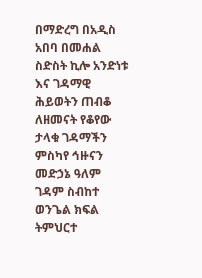በማድረግ በአዲስ አበባ በመሐል ስድስት ኪሎ አንድነቱ እና ገዳማዊ ሕይወትን ጠብቆ ለዘመናት የቆየው ታላቁ ገዳማችን ምስካየ ኅዙናን መድኃኔ ዓለም ገዳም ስብከተ ወንጌል ክፍል ትምህርተ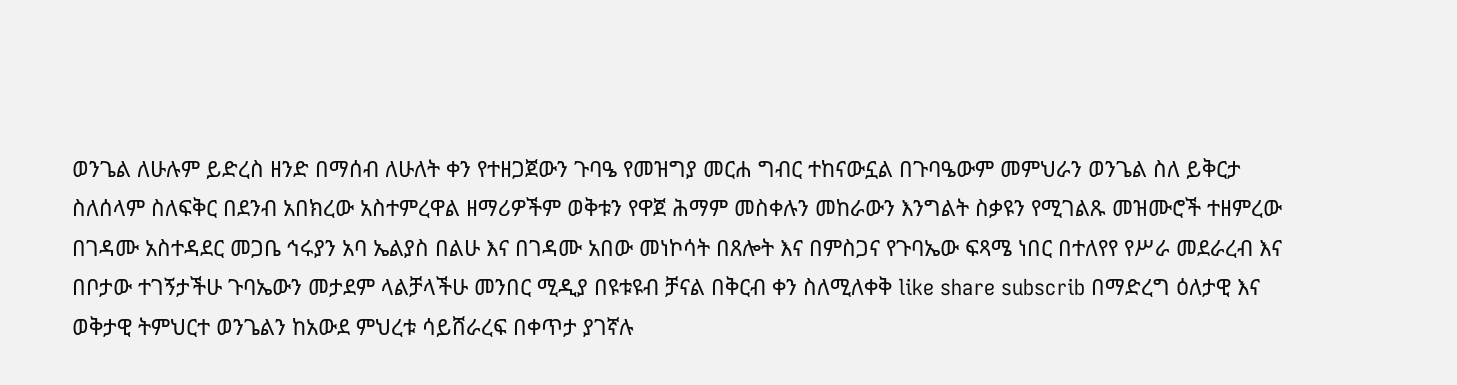ወንጌል ለሁሉም ይድረስ ዘንድ በማሰብ ለሁለት ቀን የተዘጋጀውን ጉባዔ የመዝግያ መርሐ ግብር ተከናውኗል በጉባዔውም መምህራን ወንጌል ስለ ይቅርታ ስለሰላም ስለፍቅር በደንብ አበክረው አስተምረዋል ዘማሪዎችም ወቅቱን የዋጀ ሕማም መስቀሉን መከራውን እንግልት ስቃዩን የሚገልጹ መዝሙሮች ተዘምረው በገዳሙ አስተዳደር መጋቤ ኅሩያን አባ ኤልያስ በልሁ እና በገዳሙ አበው መነኮሳት በጸሎት እና በምስጋና የጉባኤው ፍጻሜ ነበር በተለየየ የሥራ መደራረብ እና በቦታው ተገኝታችሁ ጉባኤውን መታደም ላልቻላችሁ መንበር ሚዲያ በዩቱዩብ ቻናል በቅርብ ቀን ስለሚለቀቅ like share subscrib በማድረግ ዕለታዊ እና ወቅታዊ ትምህርተ ወንጌልን ከአውደ ምህረቱ ሳይሸራረፍ በቀጥታ ያገኛሉ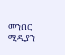መንበር ሚዲያን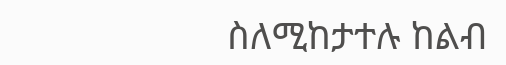ስለሚከታተሉ ከልብ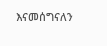እናመሰግናለን